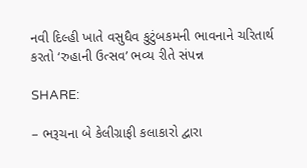નવી દિલ્હી ખાતે વસુધૈવ કુટુંબકમની ભાવનાને ચરિતાર્થ કરતો ‘રુહાની ઉત્સવ’ ભવ્ય રીતે સંપન્ન

SHARE:

– ભરૂચના બે કેલીગ્રાફી કલાકારો દ્વારા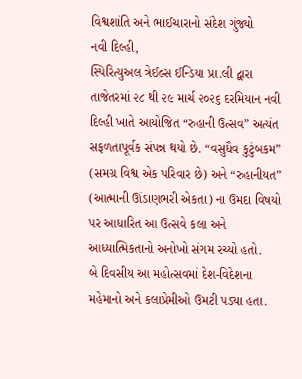વિશ્વશાંતિ અને ભાઈચારાનો સંદેશ ગુંજ્યો
નવી દિલ્હી,
સ્પિરિત્યુઅલ ત્રેઈલ્સ ઈન્ડિયા પ્રા.લી દ્વારા તાજેતરમાં ૨૮ થી ૨૯ માર્ચ ૨૦૨૬ દરમિયાન નવી દિલ્હી ખાતે આયોજિત “રુહાની ઉત્સવ” અત્યંત સફળતાપૂર્વક સંપન્ન થયો છે. “વસુધૈવ કુટુંબકમ” (સમગ્ર વિશ્વ એક પરિવાર છે) અને “રુહાનીયત” (આત્માની ઊંડાણભરી એકતા) ના ઉમદા વિષયો પર આધારિત આ ઉત્સવે કલા અને આધ્યાત્મિકતાનો અનોખો સંગમ રચ્યો હતો.
બે દિવસીય આ મહોત્સવમાં દેશ-વિદેશના મહેમાનો અને કલાપ્રેમીઓ ઉમટી પડ્યા હતા.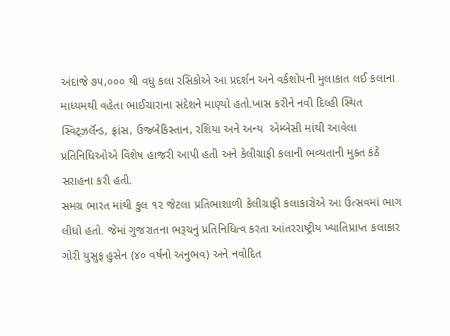અંદાજે ૭૫,૦૦૦ થી વધુ કલા રસિકોએ આ પ્રદર્શન અને વર્કશોપની મુલાકાત લઈ કલાના માધ્યમથી વહેતા ભાઈચારાના સંદેશને માણ્યો હતો.ખાસ કરીને નવી દિલ્હી સ્થિત સ્વિટ્ઝર્લૅન્ડ, ફ્રાંસ, ઉજ્બેકિસ્તાન, રશિયા અને અન્ય  એમ્બેસી માંથી આવેલા પ્રતિનિધિઓએ વિશેષ હાજરી આપી હતી અને કેલીગ્રાફી કલાની ભવ્યતાની મુક્ત કંઠે સરાહના કરી હતી.
સમગ્ર ભારત માંથી કુલ ૧૨ જેટલા પ્રતિભાશાળી કેલીગ્રાફી કલાકારોએ આ ઉત્સવમાં ભાગ લીધો હતો. જેમાં ગુજરાતના ભરૂચનું પ્રતિનિધિત્વ કરતા આંતરરાષ્ટ્રીય ખ્યાતિપ્રાપ્ત કલાકાર ગોરી યુસુફ હુસેન (૪૦ વર્ષનો અનુભવ) અને નવોદિત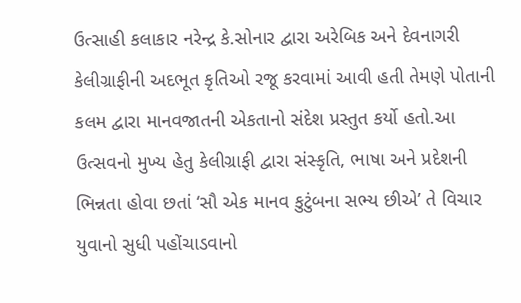ઉત્સાહી કલાકાર નરેન્દ્ર કે.સોનાર દ્વારા અરેબિક અને દેવનાગરી કેલીગ્રાફીની અદભૂત કૃતિઓ રજૂ કરવામાં આવી હતી તેમણે પોતાની કલમ દ્વારા માનવજાતની એકતાનો સંદેશ પ્રસ્તુત કર્યો હતો.આ ઉત્સવનો મુખ્ય હેતુ કેલીગ્રાફી દ્વારા સંસ્કૃતિ, ભાષા અને પ્રદેશની ભિન્નતા હોવા છતાં ‘સૌ એક માનવ કુટુંબના સભ્ય છીએ’ તે વિચાર યુવાનો સુધી પહોંચાડવાનો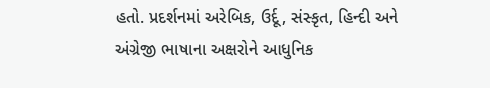હતો. પ્રદર્શનમાં અરેબિક, ઉર્દૂ, સંસ્કૃત, હિન્દી અને અંગ્રેજી ભાષાના અક્ષરોને આધુનિક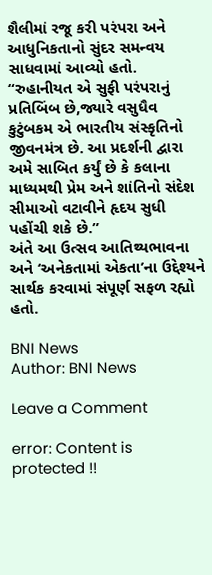શૈલીમાં રજૂ કરી પરંપરા અને આધુનિકતાનો સુંદર સમન્વય સાધવામાં આવ્યો હતો.
“રુહાનીયત એ સુફી પરંપરાનું પ્રતિબિંબ છે,જ્યારે વસુધૈવ કુટુંબકમ એ ભારતીય સંસ્કૃતિનો જીવનમંત્ર છે. આ પ્રદર્શની દ્વારા અમે સાબિત કર્યું છે કે કલાના માધ્યમથી પ્રેમ અને શાંતિનો સંદેશ સીમાઓ વટાવીને હૃદય સુધી પહોંચી શકે છે.”
અંતે આ ઉત્સવ આતિથ્યભાવના અને ‘અનેકતામાં એકતા’ના ઉદ્દેશ્યને સાર્થક કરવામાં સંપૂર્ણ સફળ રહ્યો હતો.

BNI News
Author: BNI News

Leave a Comment

error: Content is protected !!